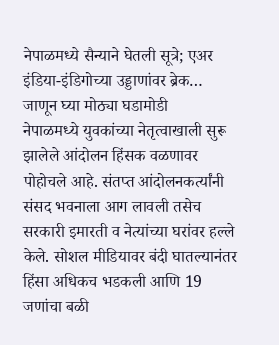नेपाळमध्ये सैन्याने घेतली सूत्रे; एअर इंडिया-इंडिगोच्या उड्डाणांवर ब्रेक… जाणून घ्या मोठ्या घडामोडी
नेपाळमध्ये युवकांच्या नेतृत्वाखाली सुरू झालेले आंदोलन हिंसक वळणावर पोहोचले आहे. संतप्त आंदोलनकर्त्यांनी संसद भवनाला आग लावली तसेच सरकारी इमारती व नेत्यांच्या घरांवर हल्ले केले. सोशल मीडियावर बंदी घातल्यानंतर हिंसा अधिकच भडकली आणि 19 जणांचा बळी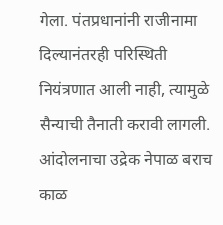गेला. पंतप्रधानांनी राजीनामा दिल्यानंतरही परिस्थिती नियंत्रणात आली नाही, त्यामुळे सैन्याची तैनाती करावी लागली. आंदोलनाचा उद्रेक नेपाळ बराच काळ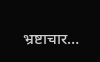भ्रष्टाचार…